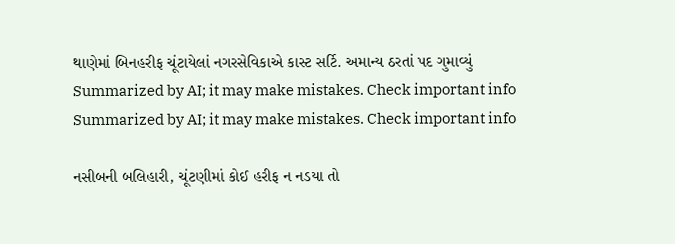થાણેમાં બિનહરીફ ચૂંટાયેલાં નગરસેવિકાએ કાસ્ટ સર્ટિ. અમાન્ય ઠરતાં પદ ગુમાવ્યું
Summarized by AI; it may make mistakes. Check important info
Summarized by AI; it may make mistakes. Check important info

નસીબની બલિહારી, ચૂંટણીમાં કોઈ હરીફ ન નડયા તો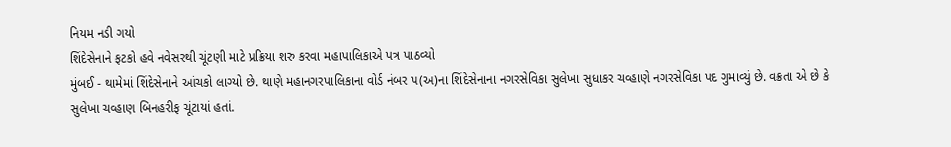નિયમ નડી ગયો
શિંદેસેનાને ફટકો હવે નવેસરથી ચૂંટણી માટે પ્રક્રિયા શરુ કરવા મહાપાલિકાએ પત્ર પાઠવ્યો
મુંબઈ - થામેમાં શિંદેસેનાને આંચકો લાગ્યો છે. થાણે મહાનગરપાલિકાના વોર્ડ નંબર ૫(અ)ના શિંદેસેનાના નગરસેવિકા સુલેખા સુધાકર ચવ્હાણે નગરસેવિકા પદ ગુમાવ્યું છે. વક્રતા એ છે કે સુલેખા ચવ્હાણ બિનહરીફ ચૂંટાયાં હતાં.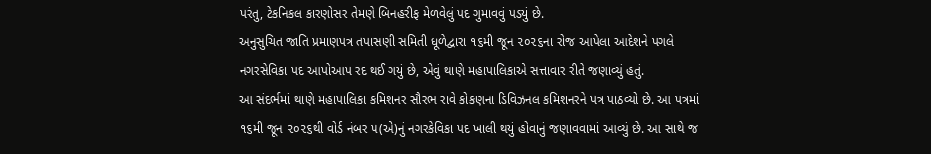પરંતુ, ટેકનિકલ કારણોસર તેમણે બિનહરીફ મેળવેલું પદ ગુમાવવું પડયું છે.
અનુસુચિત જાતિ પ્રમાણપત્ર તપાસણી સમિતી ધૂળેદ્વારા ૧૬મી જૂન ૨૦૨૬ના રોજ આપેલા આદેશને પગલે નગરસેવિકા પદ આપોઆપ રદ થઈ ગયું છે, એવું થાણે મહાપાલિકાએ સત્તાવાર રીતે જણાવ્યું હતું.
આ સંદર્ભમાં થાણે મહાપાલિકા કમિશનર સૌરભ રાવે કોકણના ડિવિઝનલ કમિશનરને પત્ર પાઠવ્યો છે. આ પત્રમાં ૧૬મી જૂન ૨૦૨૬થી વોર્ડ નંબર ૫(એ)નું નગરકેવિકા પદ ખાલી થયું હોવાનું જણાવવામાં આવ્યું છે. આ સાથે જ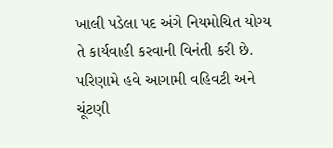ખાલી પડેલા પદ અંગે નિયમોચિત યોગ્ય તે કાર્યવાહી કરવાની વિનંતી કરી છે. પરિણામે હવે આગામી વહિવટી અને ચૂંટણી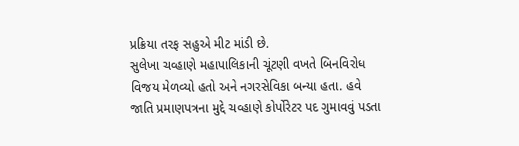પ્રક્રિયા તરફ સહુએ મીટ માંડી છે.
સુલેખા ચવ્હાણે મહાપાલિકાની ચૂંટણી વખતે બિનવિરોધ વિજય મેળવ્યો હતો અને નગરસેવિકા બન્યા હતા. હવે જાતિ પ્રમાણપત્રના મુદ્દે ચવ્હાણે કોર્પોરેટર પદ ગુમાવવું પડતા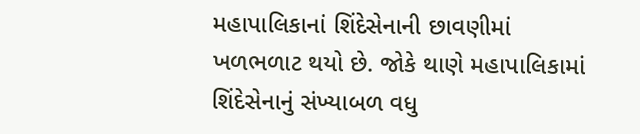મહાપાલિકાનાં શિંદેસેનાની છાવણીમાં ખળભળાટ થયો છે. જોકે થાણે મહાપાલિકામાં શિંદેસેનાનું સંખ્યાબળ વધુ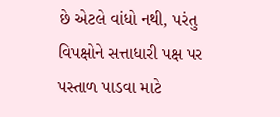છે એટલે વાંધો નથી, પરંતુ વિપક્ષોને સત્તાધારી પક્ષ પર પસ્તાળ પાડવા માટે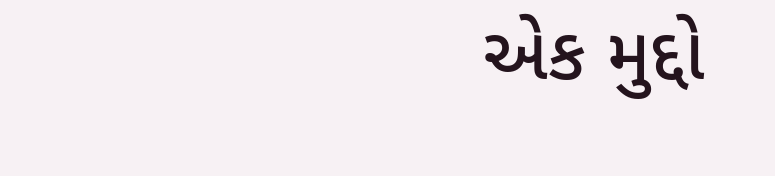એક મુદ્દો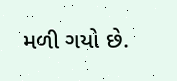મળી ગયો છે.